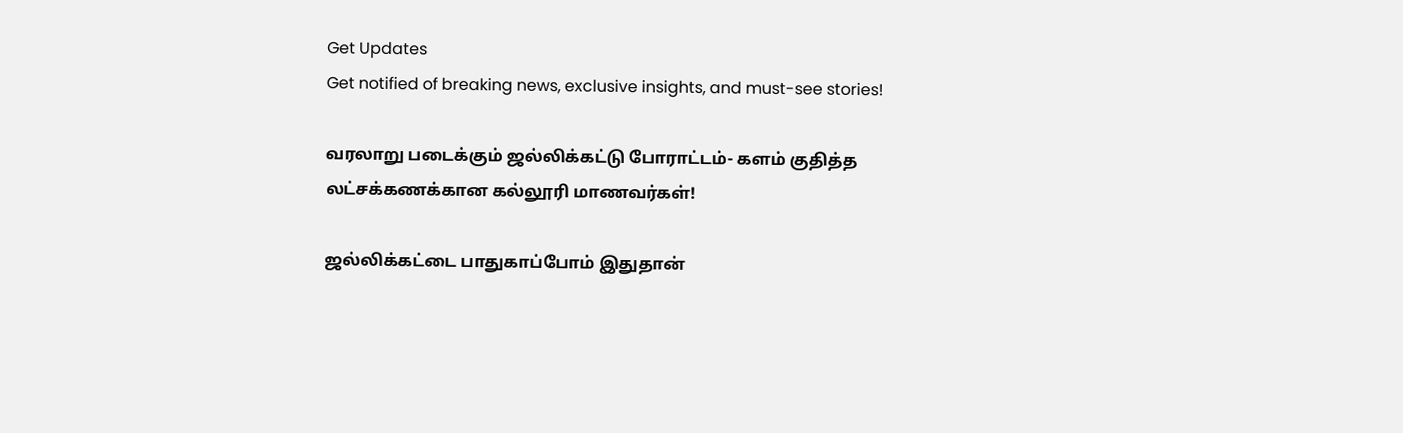Get Updates
Get notified of breaking news, exclusive insights, and must-see stories!

வரலாறு படைக்கும் ஜல்லிக்கட்டு போராட்டம்- களம் குதித்த லட்சக்கணக்கான கல்லூரி மாணவர்கள்!

ஜல்லிக்கட்டை பாதுகாப்போம் இதுதான்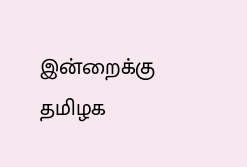இன்றைக்கு தமிழக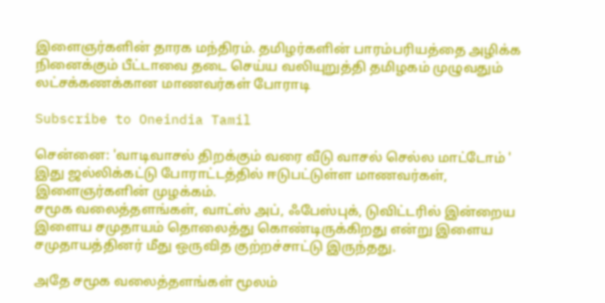இளைஞர்களின் தாரக மந்திரம். தமிழர்களின் பாரம்பரியத்தை அழிக்க நினைக்கும் பீட்டாவை தடை செய்ய வலியுறுத்தி தமிழகம் முழுவதும் லட்சக்கணக்கான மாணவர்கள் போராடி

Subscribe to Oneindia Tamil

சென்னை: 'வாடிவாசல் திறக்கும் வரை வீடு வாசல் செல்ல மாட்டோம் ' இது ஜல்லிக்கட்டு போராட்டத்தில் ஈடுபட்டுள்ள மாணவர்கள், இளைஞர்களின் முழக்கம்.
சமூக வலைத்தளங்கள், வாட்ஸ் அப், ஃபேஸ்புக், டுவிட்டரில் இன்றைய இளைய சமுதாயம் தொலைத்து கொண்டிருக்கிறது என்று இளைய சமுதாயத்தினர் மீது ஒருவித குற்றச்சாட்டு இருந்தது.

அதே சமூக வலைத்தளங்கள் மூலம்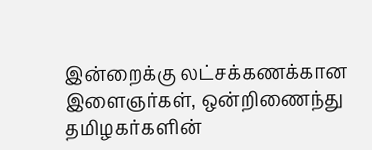இன்றைக்கு லட்சக்கணக்கான இளைஞர்கள், ஒன்றிணைந்து தமிழகர்களின்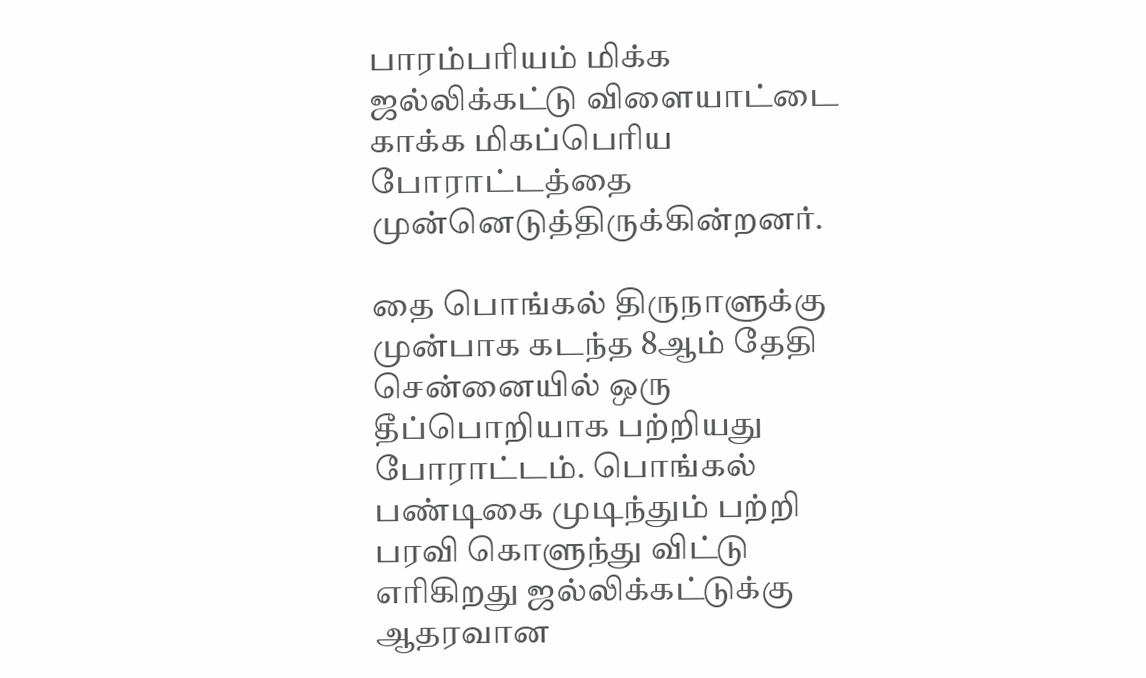பாரம்பரியம் மிக்க ஜல்லிக்கட்டு விளையாட்டை காக்க மிகப்பெரிய போராட்டத்தை முன்னெடுத்திருக்கின்றனர்.

தை பொங்கல் திருநாளுக்கு முன்பாக கடந்த 8ஆம் தேதி சென்னையில் ஒரு தீப்பொறியாக பற்றியது போராட்டம். பொங்கல் பண்டிகை முடிந்தும் பற்றி பரவி கொளுந்து விட்டு எரிகிறது ஜல்லிக்கட்டுக்கு ஆதரவான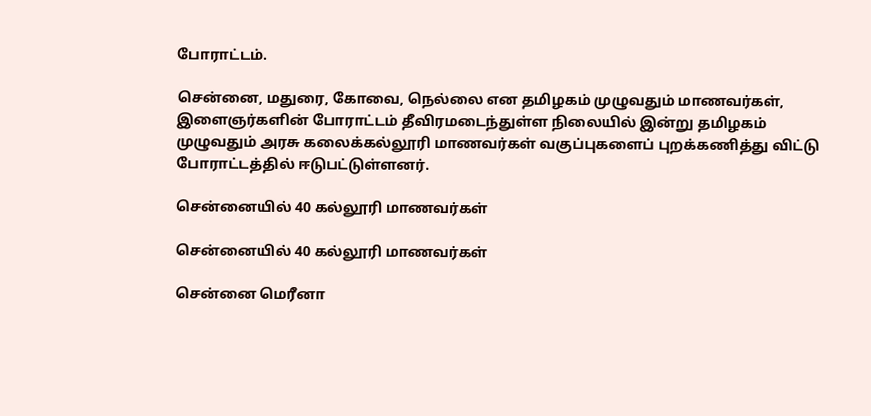போராட்டம்.

சென்னை, மதுரை, கோவை, நெல்லை என தமிழகம் முழுவதும் மாணவர்கள், இளைஞர்களின் போராட்டம் தீவிரமடைந்துள்ள நிலையில் இன்று தமிழகம் முழுவதும் அரசு கலைக்கல்லூரி மாணவர்கள் வகுப்புகளைப் புறக்கணித்து விட்டு போராட்டத்தில் ஈடுபட்டுள்ளனர்.

சென்னையில் 40 கல்லூரி மாணவர்கள்

சென்னையில் 40 கல்லூரி மாணவர்கள்

சென்னை மெரீனா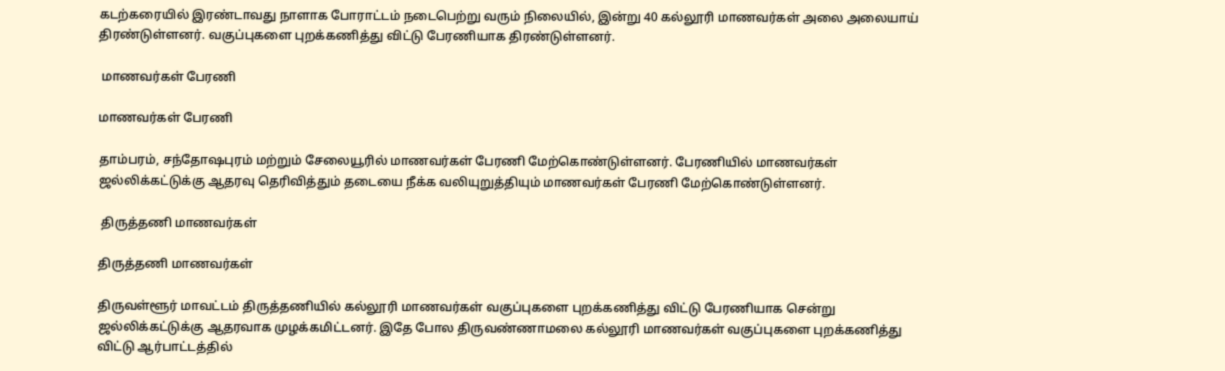கடற்கரையில் இரண்டாவது நாளாக போராட்டம் நடைபெற்று வரும் நிலையில், இன்று 40 கல்லூரி மாணவர்கள் அலை அலையாய் திரண்டுள்ளனர். வகுப்புகளை புறக்கணித்து விட்டு பேரணியாக திரண்டுள்ளனர்.

 மாணவர்கள் பேரணி

மாணவர்கள் பேரணி

தாம்பரம், சந்தோஷபுரம் மற்றும் சேலையூரில் மாணவர்கள் பேரணி மேற்கொண்டுள்ளனர். பேரணியில் மாணவர்கள் ஜல்லிக்கட்டுக்கு ஆதரவு தெரிவித்தும் தடையை நீக்க வலியுறுத்தியும் மாணவர்கள் பேரணி மேற்கொண்டுள்ளனர்.

 திருத்தணி மாணவர்கள்

திருத்தணி மாணவர்கள்

திருவள்ளூர் மாவட்டம் திருத்தணியில் கல்லூரி மாணவர்கள் வகுப்புகளை புறக்கணித்து விட்டு பேரணியாக சென்று ஜல்லிக்கட்டுக்கு ஆதரவாக முழக்கமிட்டனர். இதே போல திருவண்ணாமலை கல்லூரி மாணவர்கள் வகுப்புகளை புறக்கணித்து விட்டு ஆர்பாட்டத்தில்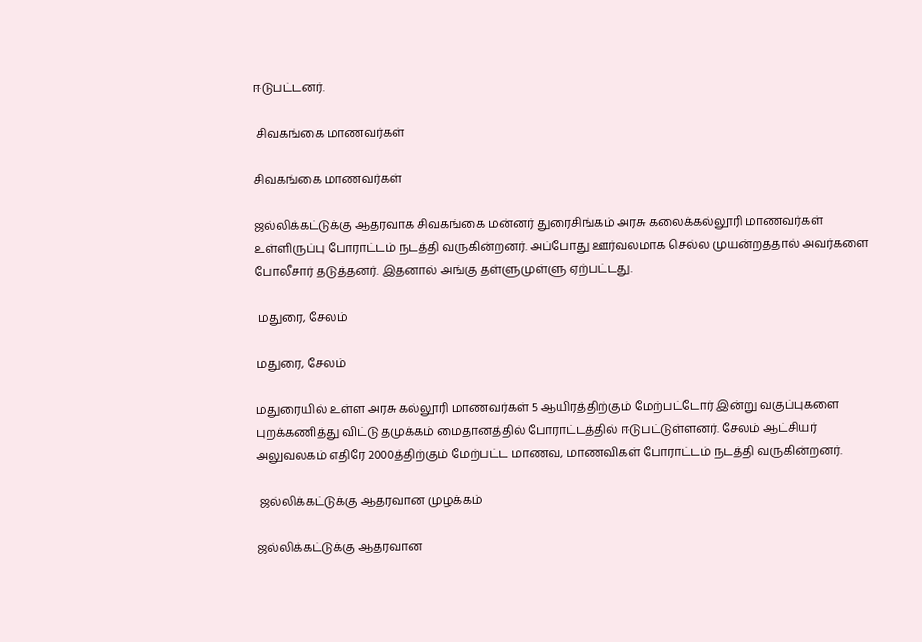ஈடுபட்டனர்.

 சிவகங்கை மாணவர்கள்

சிவகங்கை மாணவர்கள்

ஜல்லிக்கட்டுக்கு ஆதரவாக சிவகங்கை மன்னர் துரைசிங்கம் அரசு கலைக்கல்லூரி மாணவர்கள் உள்ளிருப்பு போராட்டம் நடத்தி வருகின்றனர். அப்போது ஊர்வலமாக செல்ல முயன்றததால் அவர்களை போலீசார் தடுத்தனர். இதனால் அங்கு தள்ளுமுள்ளு ஏற்பட்டது.

 மதுரை, சேலம்

மதுரை, சேலம்

மதுரையில் உள்ள அரசு கல்லூரி மாணவர்கள் 5 ஆயிரத்திற்கும் மேற்பட்டோர் இன்று வகுப்புகளை புறக்கணித்து விட்டு தமுக்கம் மைதானத்தில் போராட்டத்தில் ஈடுபட்டுள்ளனர். சேலம் ஆட்சியர் அலுவலகம் எதிரே 2000த்திற்கும் மேற்பட்ட மாணவ, மாணவிகள் போராட்டம் நடத்தி வருகின்றனர்.

 ஜல்லிக்கட்டுக்கு ஆதரவான முழக்கம்

ஜல்லிக்கட்டுக்கு ஆதரவான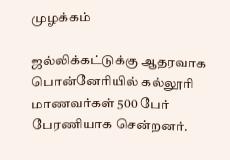முழக்கம்

ஜல்லிக்கட்டுக்கு ஆதரவாக பொன்னேரியில் கல்லூரி மாணவர்கள் 500 பேர் பேரணியாக சென்றனர்.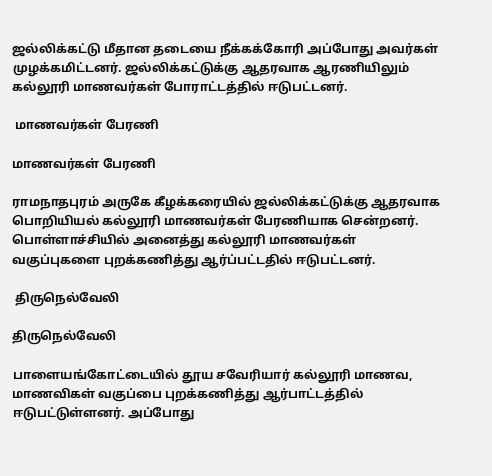ஜல்லிக்கட்டு மீதான தடையை நீக்கக்கோரி அப்போது அவர்கள் முழக்கமிட்டனர். ஜல்லிக்கட்டுக்கு ஆதரவாக ஆரணியிலும் கல்லூரி மாணவர்கள் போராட்டத்தில் ஈடுபட்டனர்.

 மாணவர்கள் பேரணி

மாணவர்கள் பேரணி

ராமநாதபுரம் அருகே கீழக்கரையில் ஜல்லிக்கட்டுக்கு ஆதரவாக பொறியியல் கல்லூரி மாணவர்கள் பேரணியாக சென்றனர். பொள்ளாச்சியில் அனைத்து கல்லூரி மாணவர்கள் வகுப்புகளை புறக்கணித்து ஆர்ப்பட்டதில் ஈடுபட்டனர்.

 திருநெல்வேலி

திருநெல்வேலி

பாளையங்கோட்டையில் தூய சவேரியார் கல்லூரி மாணவ, மாணவிகள் வகுப்பை புறக்கணித்து ஆர்பாட்டத்தில் ஈடுபட்டுள்ளனர். அப்போது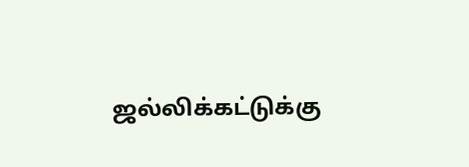ஜல்லிக்கட்டுக்கு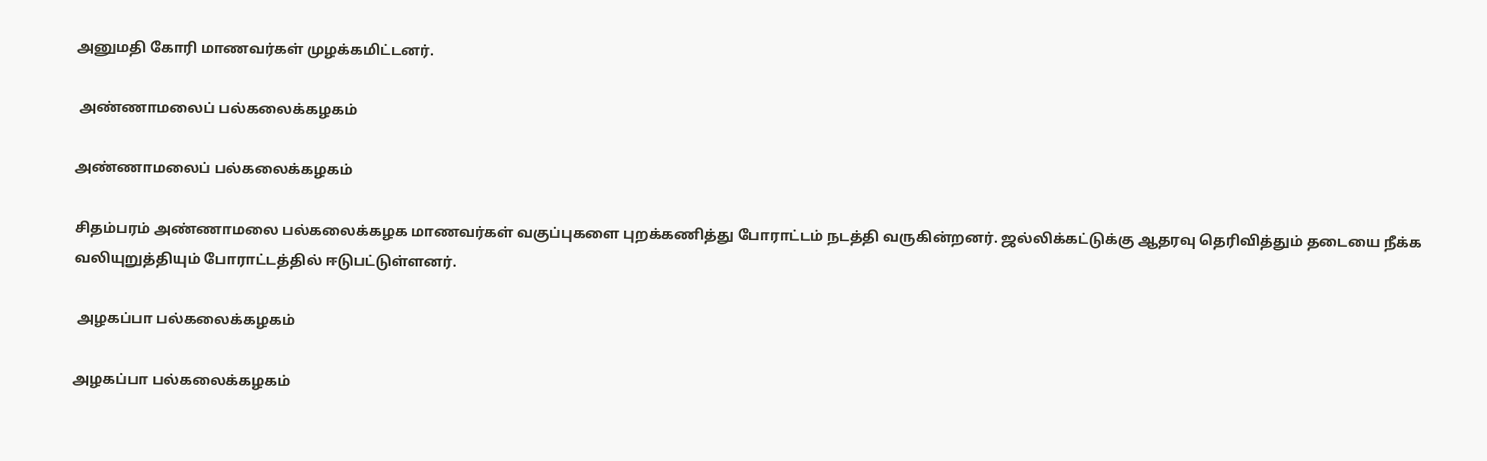அனுமதி கோரி மாணவர்கள் முழக்கமிட்டனர்.

 அண்ணாமலைப் பல்கலைக்கழகம்

அண்ணாமலைப் பல்கலைக்கழகம்

சிதம்பரம் அண்ணாமலை பல்கலைக்கழக மாணவர்கள் வகுப்புகளை புறக்கணித்து போராட்டம் நடத்தி வருகின்றனர். ஜல்லிக்கட்டுக்கு ஆதரவு தெரிவித்தும் தடையை நீக்க வலியுறுத்தியும் போராட்டத்தில் ஈடுபட்டுள்ளனர்.

 அழகப்பா பல்கலைக்கழகம்

அழகப்பா பல்கலைக்கழகம்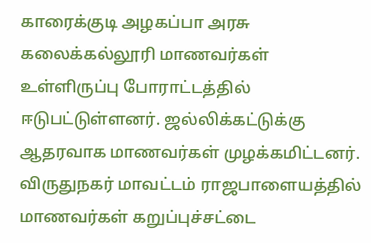காரைக்குடி அழகப்பா அரசு கலைக்கல்லூரி மாணவர்கள் உள்ளிருப்பு போராட்டத்தில் ஈடுபட்டுள்ளனர். ஜல்லிக்கட்டுக்கு ஆதரவாக மாணவர்கள் முழக்கமிட்டனர். விருதுநகர் மாவட்டம் ராஜபாளையத்தில் மாணவர்கள் கறுப்புச்சட்டை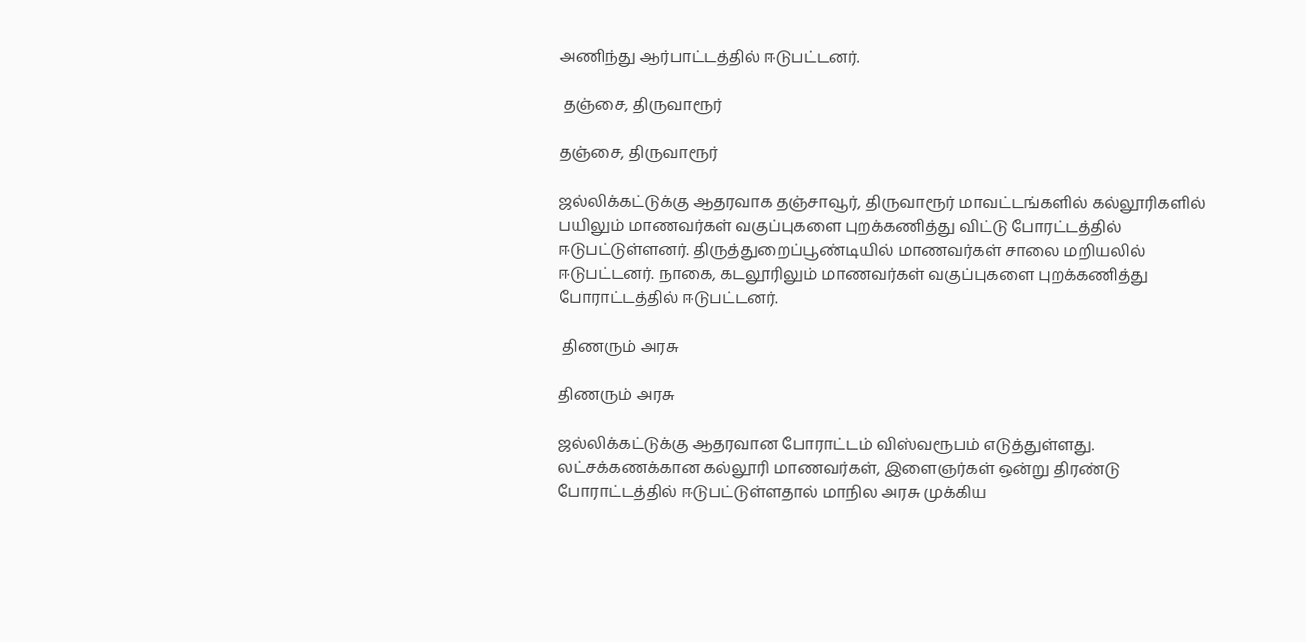அணிந்து ஆர்பாட்டத்தில் ஈடுபட்டனர்.

 தஞ்சை, திருவாரூர்

தஞ்சை, திருவாரூர்

ஜல்லிக்கட்டுக்கு ஆதரவாக தஞ்சாவூர், திருவாரூர் மாவட்டங்களில் கல்லூரிகளில் பயிலும் மாணவர்கள் வகுப்புகளை புறக்கணித்து விட்டு போரட்டத்தில் ஈடுபட்டுள்ளனர். திருத்துறைப்பூண்டியில் மாணவர்கள் சாலை மறியலில் ஈடுபட்டனர். நாகை, கடலூரிலும் மாணவர்கள் வகுப்புகளை புறக்கணித்து போராட்டத்தில் ஈடுபட்டனர்.

 திணரும் அரசு

திணரும் அரசு

ஜல்லிக்கட்டுக்கு ஆதரவான போராட்டம் விஸ்வரூபம் எடுத்துள்ளது. லட்சக்கணக்கான கல்லூரி மாணவர்கள், இளைஞர்கள் ஒன்று திரண்டு போராட்டத்தில் ஈடுபட்டுள்ளதால் மாநில அரசு முக்கிய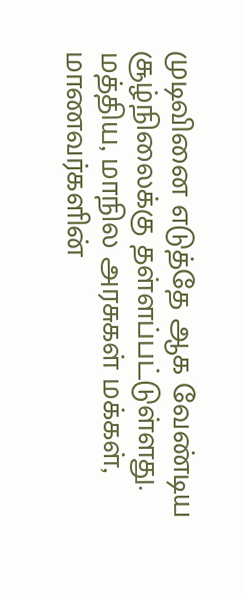முடிவினை எடுத்தே ஆக வேண்டிய சூழ்நிலைக்கு தள்ளப்பட்டுள்ளது. மத்திய, மாநில அரசுகள் மக்கள், மாணவர்களின்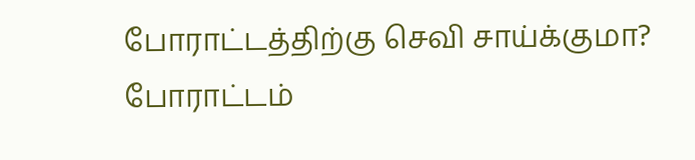போராட்டத்திற்கு செவி சாய்க்குமா? போராட்டம்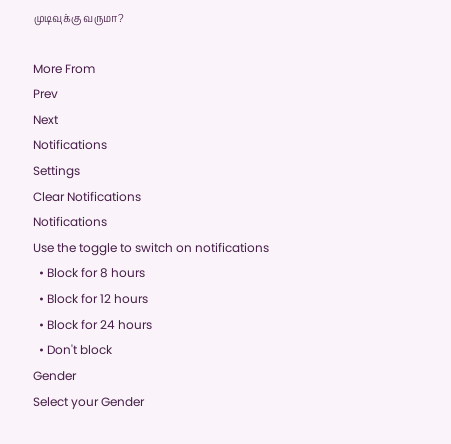முடிவுக்கு வருமா?

More From
Prev
Next
Notifications
Settings
Clear Notifications
Notifications
Use the toggle to switch on notifications
  • Block for 8 hours
  • Block for 12 hours
  • Block for 24 hours
  • Don't block
Gender
Select your Gender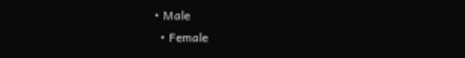• Male
  • Female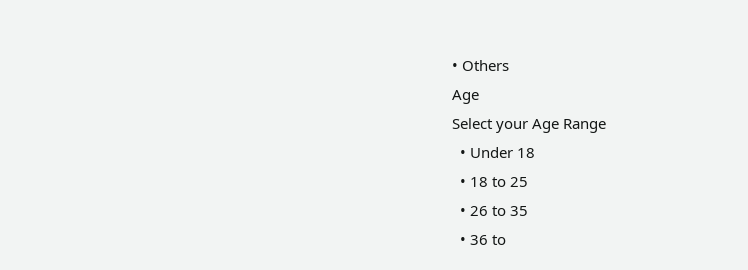• Others
Age
Select your Age Range
  • Under 18
  • 18 to 25
  • 26 to 35
  • 36 to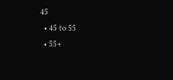45
  • 45 to 55
  • 55+